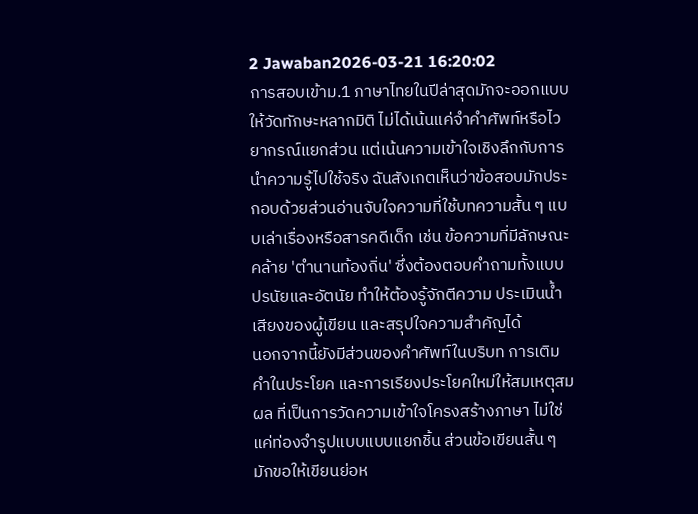2 Jawaban2026-03-21 16:20:02
การสอบเข้าม.1 ภาษาไทยในปีล่าสุดมักจะออกแบบให้วัดทักษะหลากมิติ ไม่ได้เน้นแค่จำคำศัพท์หรือไวยากรณ์แยกส่วน แต่เน้นความเข้าใจเชิงลึกกับการนำความรู้ไปใช้จริง ฉันสังเกตเห็นว่าข้อสอบมักประกอบด้วยส่วนอ่านจับใจความที่ใช้บทความสั้น ๆ แบบเล่าเรื่องหรือสารคดีเด็ก เช่น ข้อความที่มีลักษณะคล้าย 'ตำนานท้องถิ่น' ซึ่งต้องตอบคำถามทั้งแบบปรนัยและอัตนัย ทำให้ต้องรู้จักตีความ ประเมินน้ำเสียงของผู้เขียน และสรุปใจความสำคัญได้
นอกจากนี้ยังมีส่วนของคำศัพท์ในบริบท การเติมคำในประโยค และการเรียงประโยคใหม่ให้สมเหตุสมผล ที่เป็นการวัดความเข้าใจโครงสร้างภาษา ไม่ใช่แค่ท่องจำรูปแบบแบบแยกชิ้น ส่วนข้อเขียนสั้น ๆ มักขอให้เขียนย่อห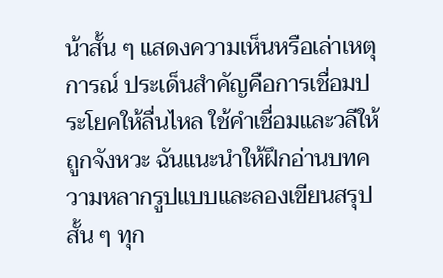น้าสั้น ๆ แสดงความเห็นหรือเล่าเหตุการณ์ ประเด็นสำคัญคือการเชื่อมประโยคให้ลื่นไหล ใช้คำเชื่อมและวลีให้ถูกจังหวะ ฉันแนะนำให้ฝึกอ่านบทความหลากรูปแบบและลองเขียนสรุปสั้น ๆ ทุก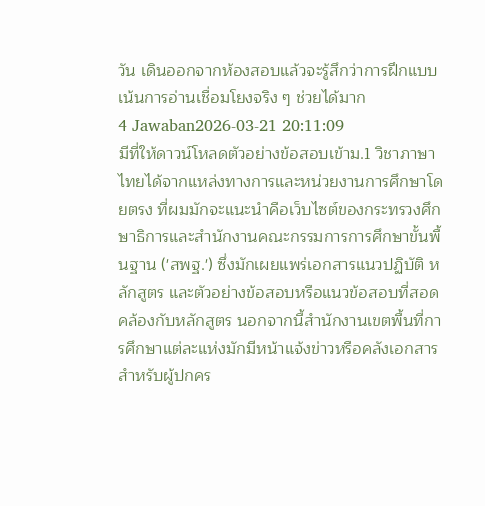วัน เดินออกจากห้องสอบแล้วจะรู้สึกว่าการฝึกแบบเน้นการอ่านเชื่อมโยงจริง ๆ ช่วยได้มาก
4 Jawaban2026-03-21 20:11:09
มีที่ให้ดาวน์โหลดตัวอย่างข้อสอบเข้าม.1 วิชาภาษาไทยได้จากแหล่งทางการและหน่วยงานการศึกษาโดยตรง ที่ผมมักจะแนะนำคือเว็บไซต์ของกระทรวงศึกษาธิการและสำนักงานคณะกรรมการการศึกษาขั้นพื้นฐาน ('สพฐ.') ซึ่งมักเผยแพร่เอกสารแนวปฏิบัติ หลักสูตร และตัวอย่างข้อสอบหรือแนวข้อสอบที่สอดคล้องกับหลักสูตร นอกจากนี้สำนักงานเขตพื้นที่การศึกษาแต่ละแห่งมักมีหน้าแจ้งข่าวหรือคลังเอกสารสำหรับผู้ปกคร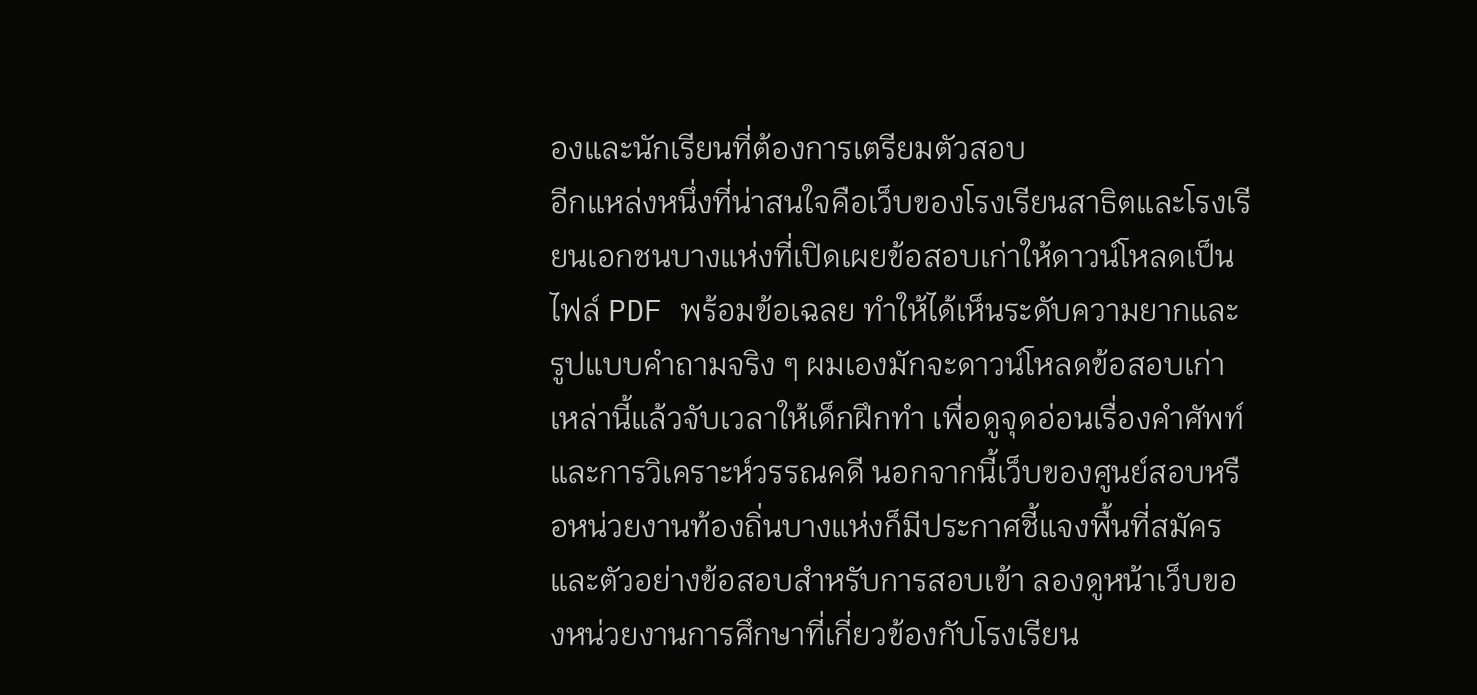องและนักเรียนที่ต้องการเตรียมตัวสอบ
อีกแหล่งหนึ่งที่น่าสนใจคือเว็บของโรงเรียนสาธิตและโรงเรียนเอกชนบางแห่งที่เปิดเผยข้อสอบเก่าให้ดาวน์โหลดเป็นไฟล์ PDF พร้อมข้อเฉลย ทำให้ได้เห็นระดับความยากและรูปแบบคำถามจริง ๆ ผมเองมักจะดาวน์โหลดข้อสอบเก่าเหล่านี้แล้วจับเวลาให้เด็กฝึกทำ เพื่อดูจุดอ่อนเรื่องคำศัพท์และการวิเคราะห์วรรณคดี นอกจากนี้เว็บของศูนย์สอบหรือหน่วยงานท้องถิ่นบางแห่งก็มีประกาศชี้แจงพื้นที่สมัครและตัวอย่างข้อสอบสำหรับการสอบเข้า ลองดูหน้าเว็บของหน่วยงานการศึกษาที่เกี่ยวข้องกับโรงเรียน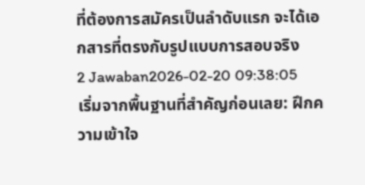ที่ต้องการสมัครเป็นลำดับแรก จะได้เอกสารที่ตรงกับรูปแบบการสอบจริง
2 Jawaban2026-02-20 09:38:05
เริ่มจากพื้นฐานที่สำคัญก่อนเลย: ฝึกความเข้าใจ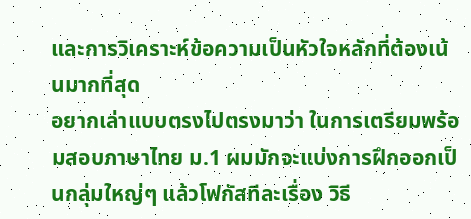และการวิเคราะห์ข้อความเป็นหัวใจหลักที่ต้องเน้นมากที่สุด
อยากเล่าแบบตรงไปตรงมาว่า ในการเตรียมพร้อมสอบภาษาไทย ม.1 ผมมักจะแบ่งการฝึกออกเป็นกลุ่มใหญ่ๆ แล้วโฟกัสทีละเรื่อง วิธี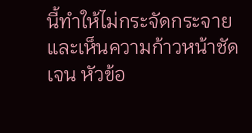นี้ทำให้ไม่กระจัดกระจายและเห็นความก้าวหน้าชัดเจน หัวข้อ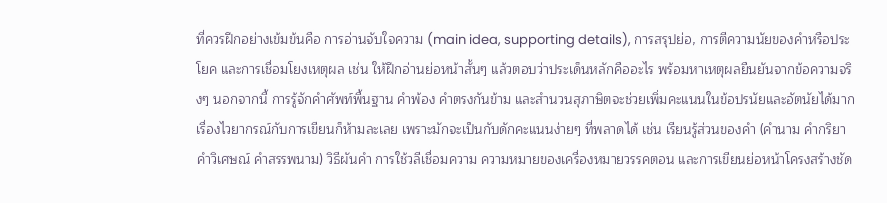ที่ควรฝึกอย่างเข้มข้นคือ การอ่านจับใจความ (main idea, supporting details), การสรุปย่อ, การตีความนัยของคำหรือประโยค และการเชื่อมโยงเหตุผล เช่น ให้ฝึกอ่านย่อหน้าสั้นๆ แล้วตอบว่าประเด็นหลักคืออะไร พร้อมหาเหตุผลยืนยันจากข้อความจริงๆ นอกจากนี้ การรู้จักคำศัพท์พื้นฐาน คำพ้อง คำตรงกันข้าม และสำนวนสุภาษิตจะช่วยเพิ่มคะแนนในข้อปรนัยและอัตนัยได้มาก
เรื่องไวยากรณ์กับการเขียนก็ห้ามละเลย เพราะมักจะเป็นกับดักคะแนนง่ายๆ ที่พลาดได้ เช่น เรียนรู้ส่วนของคำ (คำนาม คำกริยา คำวิเศษณ์ คำสรรพนาม) วิธีผันคำ การใช้วลีเชื่อมความ ความหมายของเครื่องหมายวรรคตอน และการเขียนย่อหน้าโครงสร้างชัด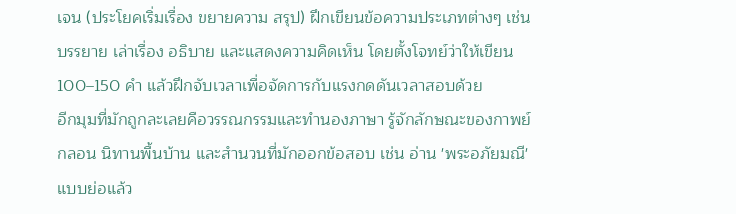เจน (ประโยคเริ่มเรื่อง ขยายความ สรุป) ฝึกเขียนข้อความประเภทต่างๆ เช่น บรรยาย เล่าเรื่อง อธิบาย และแสดงความคิดเห็น โดยตั้งโจทย์ว่าให้เขียน 100–150 คำ แล้วฝึกจับเวลาเพื่อจัดการกับแรงกดดันเวลาสอบด้วย
อีกมุมที่มักถูกละเลยคือวรรณกรรมและทำนองภาษา รู้จักลักษณะของกาพย์ กลอน นิทานพื้นบ้าน และสำนวนที่มักออกข้อสอบ เช่น อ่าน 'พระอภัยมณี' แบบย่อแล้ว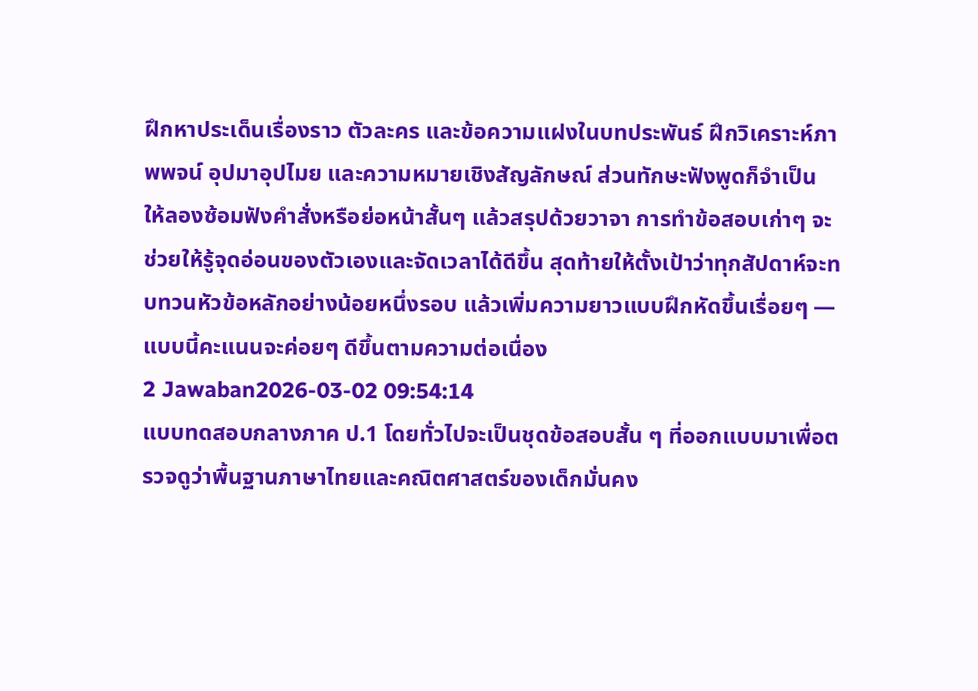ฝึกหาประเด็นเรื่องราว ตัวละคร และข้อความแฝงในบทประพันธ์ ฝึกวิเคราะห์ภาพพจน์ อุปมาอุปไมย และความหมายเชิงสัญลักษณ์ ส่วนทักษะฟังพูดก็จำเป็น ให้ลองซ้อมฟังคำสั่งหรือย่อหน้าสั้นๆ แล้วสรุปด้วยวาจา การทำข้อสอบเก่าๆ จะช่วยให้รู้จุดอ่อนของตัวเองและจัดเวลาได้ดีขึ้น สุดท้ายให้ตั้งเป้าว่าทุกสัปดาห์จะทบทวนหัวข้อหลักอย่างน้อยหนึ่งรอบ แล้วเพิ่มความยาวแบบฝึกหัดขึ้นเรื่อยๆ — แบบนี้คะแนนจะค่อยๆ ดีขึ้นตามความต่อเนื่อง
2 Jawaban2026-03-02 09:54:14
แบบทดสอบกลางภาค ป.1 โดยทั่วไปจะเป็นชุดข้อสอบสั้น ๆ ที่ออกแบบมาเพื่อตรวจดูว่าพื้นฐานภาษาไทยและคณิตศาสตร์ของเด็กมั่นคง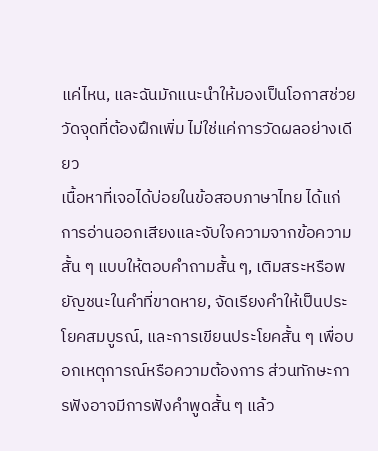แค่ไหน, และฉันมักแนะนำให้มองเป็นโอกาสช่วยวัดจุดที่ต้องฝึกเพิ่ม ไม่ใช่แค่การวัดผลอย่างเดียว
เนื้อหาที่เจอได้บ่อยในข้อสอบภาษาไทย ได้แก่ การอ่านออกเสียงและจับใจความจากข้อความสั้น ๆ แบบให้ตอบคำถามสั้น ๆ, เติมสระหรือพยัญชนะในคำที่ขาดหาย, จัดเรียงคำให้เป็นประโยคสมบูรณ์, และการเขียนประโยคสั้น ๆ เพื่อบอกเหตุการณ์หรือความต้องการ ส่วนทักษะการฟังอาจมีการฟังคำพูดสั้น ๆ แล้ว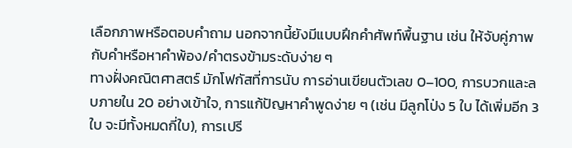เลือกภาพหรือตอบคำถาม นอกจากนี้ยังมีแบบฝึกคำศัพท์พื้นฐาน เช่น ให้จับคู่ภาพกับคำหรือหาคำพ้อง/คำตรงข้ามระดับง่าย ๆ
ทางฝั่งคณิตศาสตร์ มักโฟกัสที่การนับ การอ่านเขียนตัวเลข 0–100, การบวกและลบภายใน 20 อย่างเข้าใจ, การแก้ปัญหาคำพูดง่าย ๆ (เช่น มีลูกโป่ง 5 ใบ ได้เพิ่มอีก 3 ใบ จะมีทั้งหมดกี่ใบ), การเปรี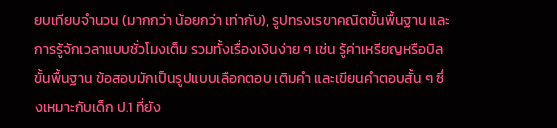ยบเทียบจำนวน (มากกว่า น้อยกว่า เท่ากับ), รูปทรงเรขาคณิตขั้นพื้นฐาน และการรู้จักเวลาแบบชั่วโมงเต็ม รวมทั้งเรื่องเงินง่าย ๆ เช่น รู้ค่าเหรียญหรือบิลขั้นพื้นฐาน ข้อสอบมักเป็นรูปแบบเลือกตอบ เติมคำ และเขียนคำตอบสั้น ๆ ซึ่งเหมาะกับเด็ก ป.1 ที่ยัง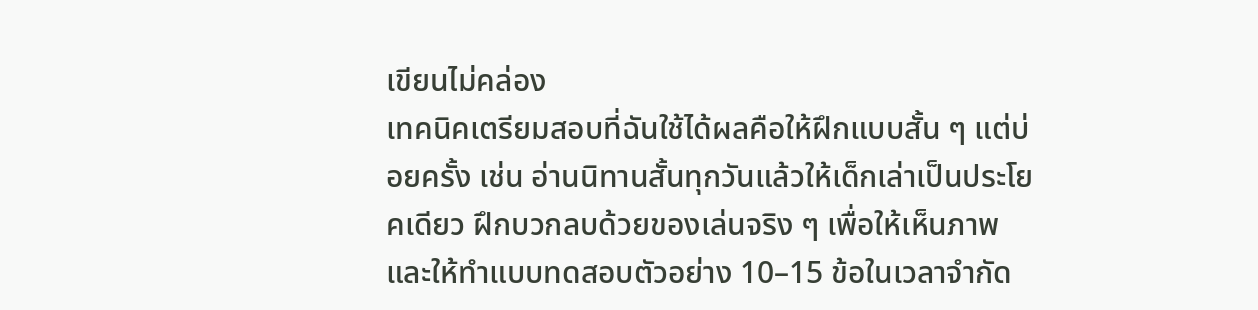เขียนไม่คล่อง
เทคนิคเตรียมสอบที่ฉันใช้ได้ผลคือให้ฝึกแบบสั้น ๆ แต่บ่อยครั้ง เช่น อ่านนิทานสั้นทุกวันแล้วให้เด็กเล่าเป็นประโยคเดียว ฝึกบวกลบด้วยของเล่นจริง ๆ เพื่อให้เห็นภาพ และให้ทำแบบทดสอบตัวอย่าง 10–15 ข้อในเวลาจำกัด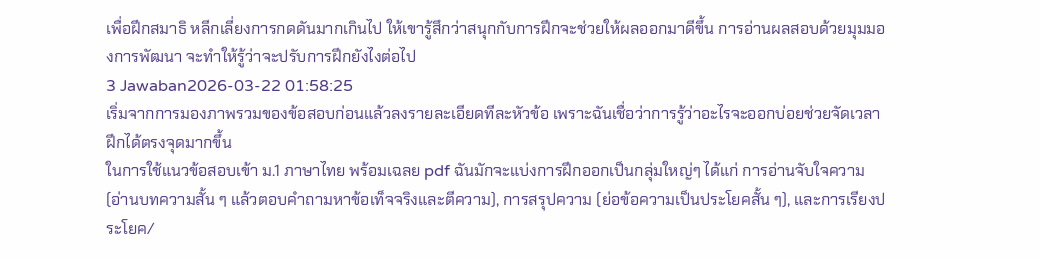เพื่อฝึกสมาธิ หลีกเลี่ยงการกดดันมากเกินไป ให้เขารู้สึกว่าสนุกกับการฝึกจะช่วยให้ผลออกมาดีขึ้น การอ่านผลสอบด้วยมุมมองการพัฒนา จะทำให้รู้ว่าจะปรับการฝึกยังไงต่อไป
3 Jawaban2026-03-22 01:58:25
เริ่มจากการมองภาพรวมของข้อสอบก่อนแล้วลงรายละเอียดทีละหัวข้อ เพราะฉันเชื่อว่าการรู้ว่าอะไรจะออกบ่อยช่วยจัดเวลาฝึกได้ตรงจุดมากขึ้น
ในการใช้แนวข้อสอบเข้า ม.1 ภาษาไทย พร้อมเฉลย pdf ฉันมักจะแบ่งการฝึกออกเป็นกลุ่มใหญ่ๆ ได้แก่ การอ่านจับใจความ (อ่านบทความสั้น ๆ แล้วตอบคำถามหาข้อเท็จจริงและตีความ), การสรุปความ (ย่อข้อความเป็นประโยคสั้น ๆ), และการเรียงประโยค/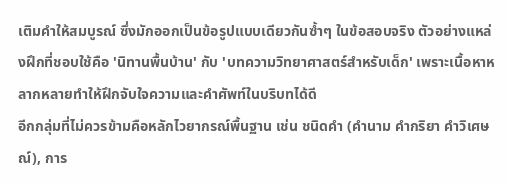เติมคำให้สมบูรณ์ ซึ่งมักออกเป็นข้อรูปแบบเดียวกันซ้ำๆ ในข้อสอบจริง ตัวอย่างแหล่งฝึกที่ชอบใช้คือ 'นิทานพื้นบ้าน' กับ 'บทความวิทยาศาสตร์สำหรับเด็ก' เพราะเนื้อหาหลากหลายทำให้ฝึกจับใจความและคำศัพท์ในบริบทได้ดี
อีกกลุ่มที่ไม่ควรข้ามคือหลักไวยากรณ์พื้นฐาน เช่น ชนิดคำ (คำนาม คำกริยา คำวิเศษณ์), การ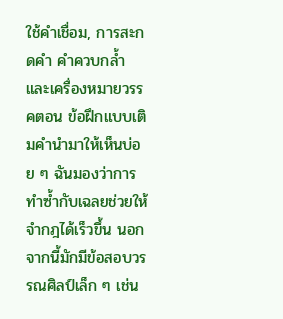ใช้คำเชื่อม, การสะกดคำ คำควบกล้ำ และเครื่องหมายวรรคตอน ข้อฝึกแบบเติมคำนำมาให้เห็นบ่อย ๆ ฉันมองว่าการทำซ้ำกับเฉลยช่วยให้จำกฎได้เร็วขึ้น นอกจากนี้มักมีข้อสอบวรรณศิลป์เล็ก ๆ เช่น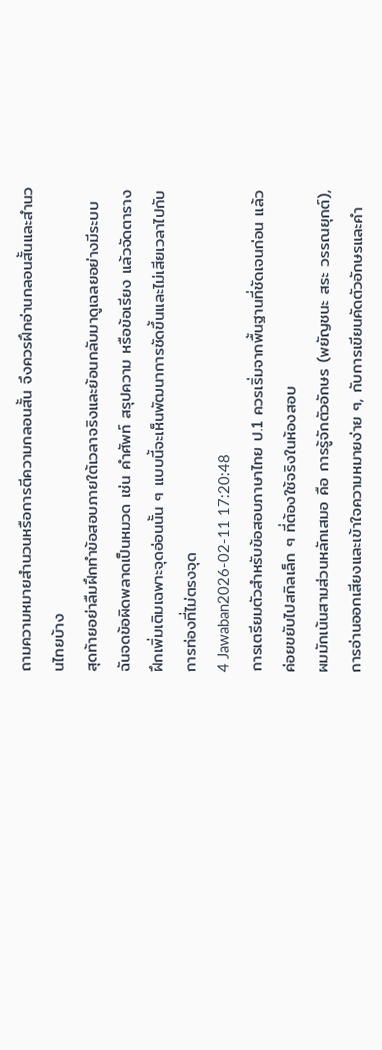ถามความหมายสำนวนหรือการตีความกลอนสั้น จึงควรฝึกอ่านกลอนสั้นและสำนวนไทยบ้าง
สุดท้ายอย่าลืมฝึกทำข้อสอบภายใต้เวลาจริงและย้อนกลับมาดูเฉลยอย่างมีระบบ ฉันจดข้อผิดพลาดเป็นหมวด เช่น คำศัพท์ สรุปความ หรือข้อเรียง แล้วจัดตารางฝึกเพิ่มเติมเฉพาะจุดอ่อนนั้น ๆ แบบนี้จะเห็นพัฒนาการชัดขึ้นและไม่เสียเวลาไปกับการท่องที่ไม่ตรงจุด
4 Jawaban2026-02-11 17:20:48
การเตรียมตัวสำหรับข้อสอบภาษาไทย ป.1 ควรเริ่มจากพื้นฐานที่ชัดเจนก่อน แล้วค่อยขยับไปสกิลเล็ก ๆ ที่ต้องใช้จริงในห้องสอบ
ผมมักเน้นสามส่วนหลักเสมอ คือ การรู้จักตัวอักษร (พยัญชนะ สระ วรรณยุกต์), การอ่านออกเสียงและเข้าใจความหมายง่าย ๆ, กับการเขียนคัดตัวอักษรและคำ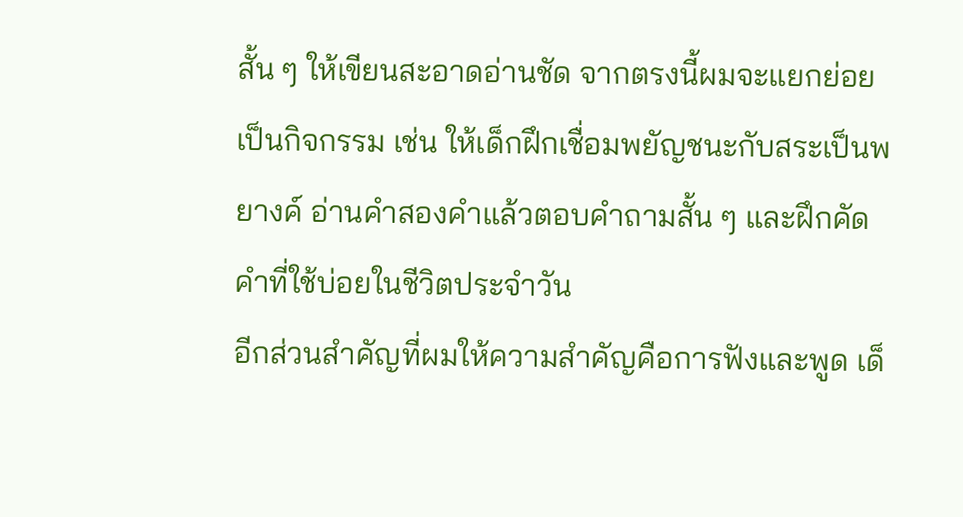สั้น ๆ ให้เขียนสะอาดอ่านชัด จากตรงนี้ผมจะแยกย่อยเป็นกิจกรรม เช่น ให้เด็กฝึกเชื่อมพยัญชนะกับสระเป็นพยางค์ อ่านคำสองคำแล้วตอบคำถามสั้น ๆ และฝึกคัดคำที่ใช้บ่อยในชีวิตประจำวัน
อีกส่วนสำคัญที่ผมให้ความสำคัญคือการฟังและพูด เด็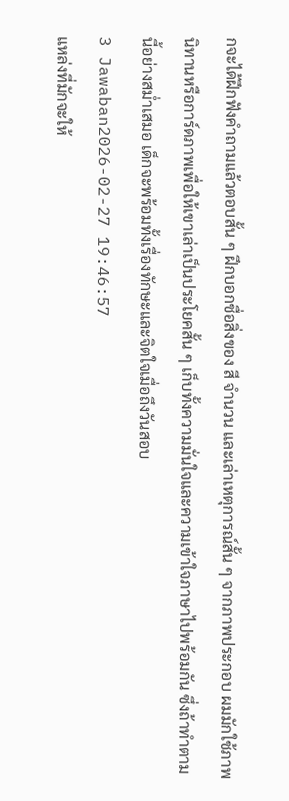กจะได้ฝึกฟังคำถามแล้วตอบสั้น ๆ ฝึกบอกชื่อสิ่งของ สี จำนวน และเล่าเหตุการณ์สั้น ๆ จากภาพประกอบ ผมมักใช้ภาพนิทานหรือการ์ดภาพเพื่อให้เขาเล่าเป็นประโยคสั้น ๆ เก็บทั้งความมั่นใจและความเข้าใจภาษาไปพร้อมกัน ซึ่งถ้าทำตามนี้อย่างสม่ำเสมอ เด็กจะพร้อมทั้งเรื่องทักษะและจิตใจเมื่อถึงวันสอบ
3 Jawaban2026-02-27 19:46:57
แหล่งที่มักจะให้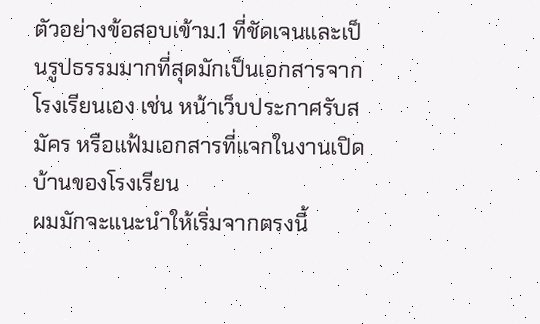ตัวอย่างข้อสอบเข้าม.1 ที่ชัดเจนและเป็นรูปธรรมมากที่สุดมักเป็นเอกสารจากโรงเรียนเอง เช่น หน้าเว็บประกาศรับสมัคร หรือแฟ้มเอกสารที่แจกในงานเปิดบ้านของโรงเรียน
ผมมักจะแนะนำให้เริ่มจากตรงนี้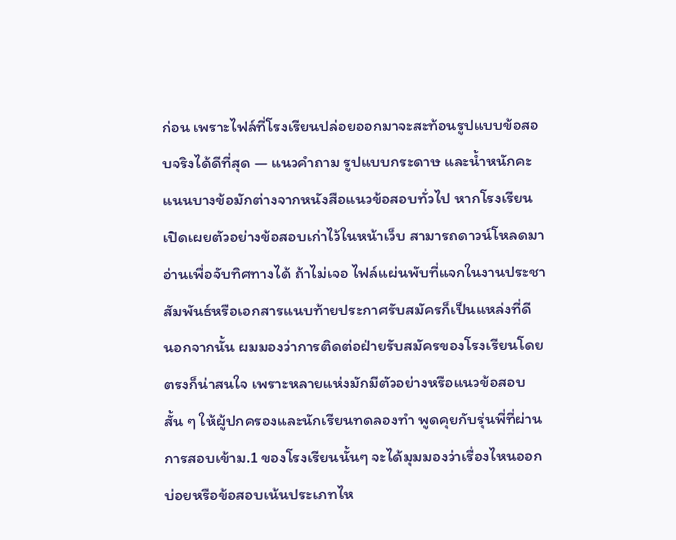ก่อน เพราะไฟล์ที่โรงเรียนปล่อยออกมาจะสะท้อนรูปแบบข้อสอบจริงได้ดีที่สุด — แนวคำถาม รูปแบบกระดาษ และน้ำหนักคะแนนบางข้อมักต่างจากหนังสือแนวข้อสอบทั่วไป หากโรงเรียนเปิดเผยตัวอย่างข้อสอบเก่าไว้ในหน้าเว็บ สามารถดาวน์โหลดมาอ่านเพื่อจับทิศทางได้ ถ้าไม่เจอ ไฟล์แผ่นพับที่แจกในงานประชาสัมพันธ์หรือเอกสารแนบท้ายประกาศรับสมัครก็เป็นแหล่งที่ดี
นอกจากนั้น ผมมองว่าการติดต่อฝ่ายรับสมัครของโรงเรียนโดยตรงก็น่าสนใจ เพราะหลายแห่งมักมีตัวอย่างหรือแนวข้อสอบสั้น ๆ ให้ผู้ปกครองและนักเรียนทดลองทำ พูดคุยกับรุ่นพี่ที่ผ่านการสอบเข้าม.1 ของโรงเรียนนั้นๆ จะได้มุมมองว่าเรื่องไหนออกบ่อยหรือข้อสอบเน้นประเภทไห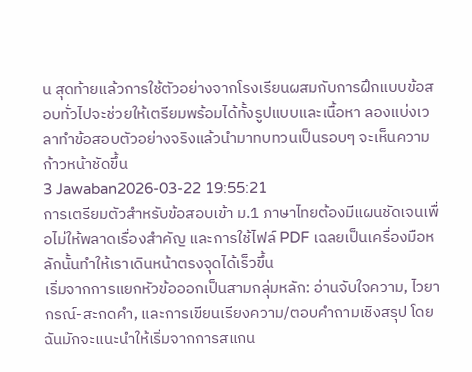น สุดท้ายแล้วการใช้ตัวอย่างจากโรงเรียนผสมกับการฝึกแบบข้อสอบทั่วไปจะช่วยให้เตรียมพร้อมได้ทั้งรูปแบบและเนื้อหา ลองแบ่งเวลาทำข้อสอบตัวอย่างจริงแล้วนำมาทบทวนเป็นรอบๆ จะเห็นความก้าวหน้าชัดขึ้น
3 Jawaban2026-03-22 19:55:21
การเตรียมตัวสำหรับข้อสอบเข้า ม.1 ภาษาไทยต้องมีแผนชัดเจนเพื่อไม่ให้พลาดเรื่องสำคัญ และการใช้ไฟล์ PDF เฉลยเป็นเครื่องมือหลักนั้นทำให้เราเดินหน้าตรงจุดได้เร็วขึ้น
เริ่มจากการแยกหัวข้อออกเป็นสามกลุ่มหลัก: อ่านจับใจความ, ไวยากรณ์-สะกดคำ, และการเขียนเรียงความ/ตอบคำถามเชิงสรุป โดยฉันมักจะแนะนำให้เริ่มจากการสแกน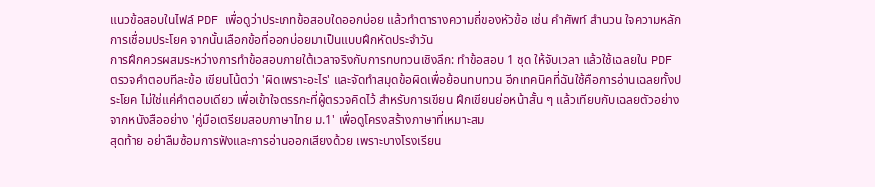แนวข้อสอบในไฟล์ PDF เพื่อดูว่าประเภทข้อสอบใดออกบ่อย แล้วทำตารางความถี่ของหัวข้อ เช่น คำศัพท์ สำนวน ใจความหลัก การเชื่อมประโยค จากนั้นเลือกข้อที่ออกบ่อยมาเป็นแบบฝึกหัดประจำวัน
การฝึกควรผสมระหว่างการทำข้อสอบภายใต้เวลาจริงกับการทบทวนเชิงลึก: ทำข้อสอบ 1 ชุด ให้จับเวลา แล้วใช้เฉลยใน PDF ตรวจคำตอบทีละข้อ เขียนโน้ตว่า 'ผิดเพราะอะไร' และจัดทำสมุดข้อผิดเพื่อย้อนทบทวน อีกเทคนิคที่ฉันใช้คือการอ่านเฉลยทั้งประโยค ไม่ใช่แค่คำตอบเดียว เพื่อเข้าใจตรรกะที่ผู้ตรวจคิดไว้ สำหรับการเขียน ฝึกเขียนย่อหน้าสั้น ๆ แล้วเทียบกับเฉลยตัวอย่างจากหนังสืออย่าง 'คู่มือเตรียมสอบภาษาไทย ม.1' เพื่อดูโครงสร้างภาษาที่เหมาะสม
สุดท้าย อย่าลืมซ้อมการฟังและการอ่านออกเสียงด้วย เพราะบางโรงเรียน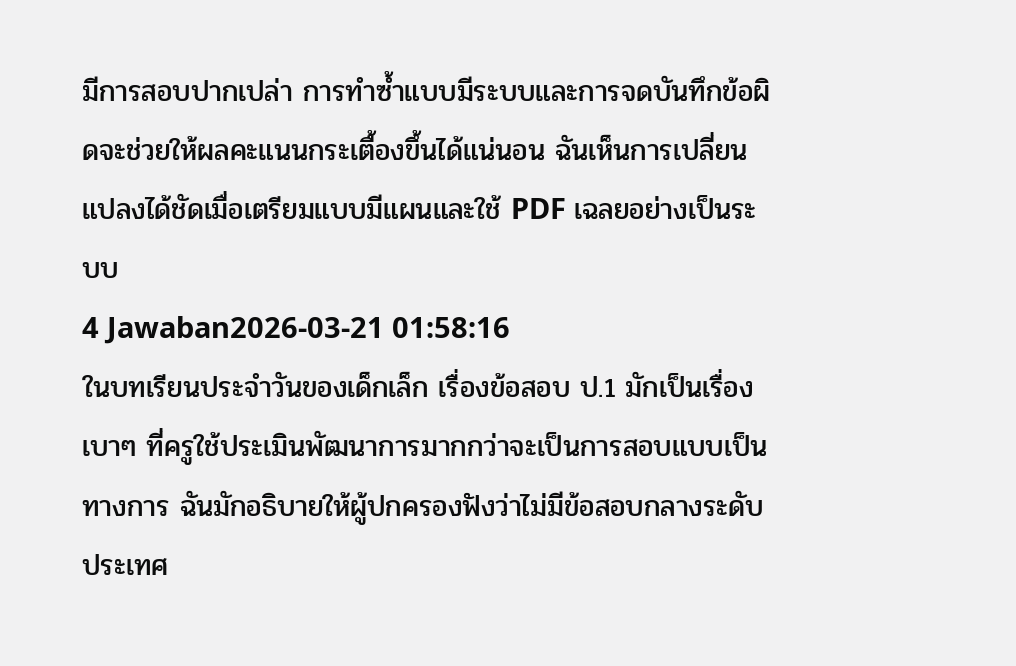มีการสอบปากเปล่า การทำซ้ำแบบมีระบบและการจดบันทึกข้อผิดจะช่วยให้ผลคะแนนกระเตื้องขึ้นได้แน่นอน ฉันเห็นการเปลี่ยนแปลงได้ชัดเมื่อเตรียมแบบมีแผนและใช้ PDF เฉลยอย่างเป็นระบบ
4 Jawaban2026-03-21 01:58:16
ในบทเรียนประจำวันของเด็กเล็ก เรื่องข้อสอบ ป.1 มักเป็นเรื่องเบาๆ ที่ครูใช้ประเมินพัฒนาการมากกว่าจะเป็นการสอบแบบเป็นทางการ ฉันมักอธิบายให้ผู้ปกครองฟังว่าไม่มีข้อสอบกลางระดับประเทศ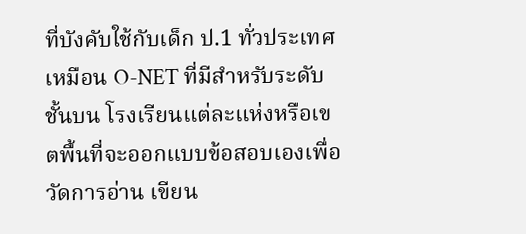ที่บังคับใช้กับเด็ก ป.1 ทั่วประเทศเหมือน O-NET ที่มีสำหรับระดับชั้นบน โรงเรียนแต่ละแห่งหรือเขตพื้นที่จะออกแบบข้อสอบเองเพื่อวัดการอ่าน เขียน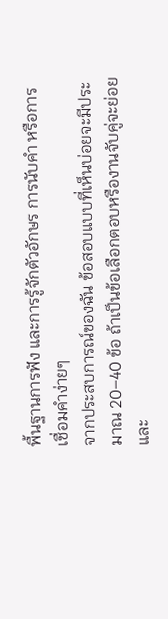พื้นฐานการฟัง และการรู้จักตัวอักษร การนับคำ หรือการเชื่อมคำง่ายๆ
จากประสบการณ์ของฉัน ข้อสอบแบบที่เห็นบ่อยจะมีประมาณ 20–40 ข้อ ถ้าเป็นข้อเลือกตอบหรืองานจับคู่จะย่อยและ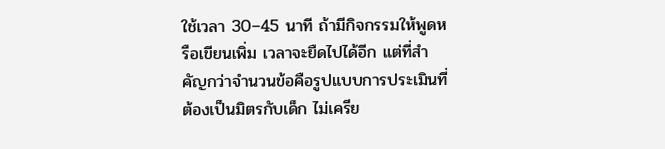ใช้เวลา 30–45 นาที ถ้ามีกิจกรรมให้พูดหรือเขียนเพิ่ม เวลาจะยืดไปได้อีก แต่ที่สำคัญกว่าจำนวนข้อคือรูปแบบการประเมินที่ต้องเป็นมิตรกับเด็ก ไม่เครีย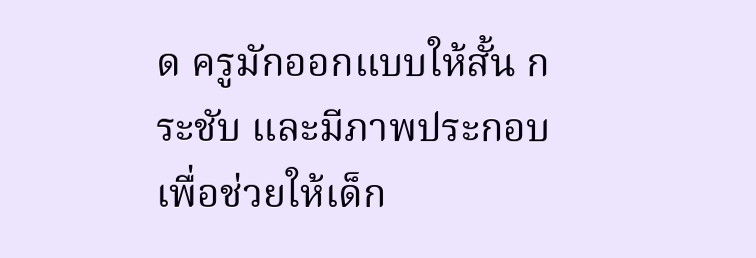ด ครูมักออกแบบให้สั้น กระชับ และมีภาพประกอบเพื่อช่วยให้เด็ก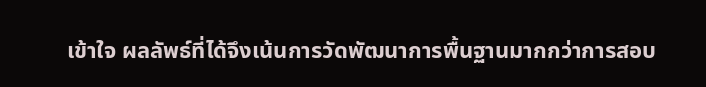เข้าใจ ผลลัพธ์ที่ได้จึงเน้นการวัดพัฒนาการพื้นฐานมากกว่าการสอบ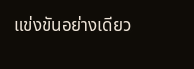แข่งขันอย่างเดียว